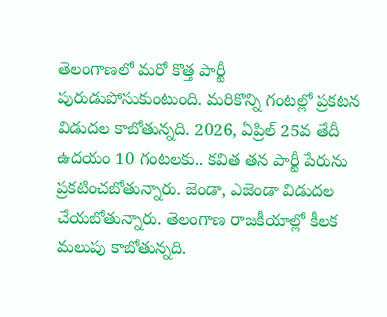తెలంగాణలో మరో కొత్త పార్టీ పురుడుపోసుకుంటుంది. మరికొన్ని గంటల్లో ప్రకటన విడుదల కాబోతున్నది. 2026, ఏప్రిల్ 25వ తేదీ ఉదయం 10 గంటలకు.. కవిత తన పార్టీ పేరును ప్రకటించబోతున్నారు. జెండా, ఎజెండా విడుదల చేయబోతున్నారు. తెలంగాణ రాజకీయాల్లో కీలక మలుపు కాబోతున్నది.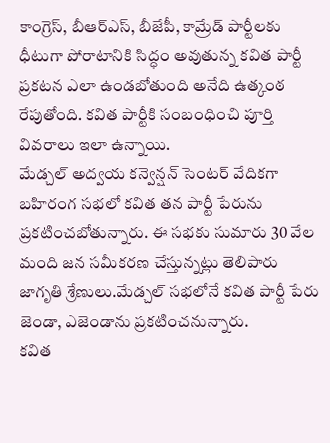కాంగ్రెస్, బీఆర్ఎస్, బీజేపీ, కామ్రేడ్ పార్టీలకు ధీటుగా పోరాటానికి సిద్ధం అవుతున్న కవిత పార్టీ ప్రకటన ఎలా ఉండబోతుంది అనేది ఉత్కంఠ రేపుతోంది. కవిత పార్టీకి సంబంధించి పూర్తి వివరాలు ఇలా ఉన్నాయి.
మేడ్చల్ అద్వయ కన్వెన్షన్ సెంటర్ వేదికగా బహిరంగ సభలో కవిత తన పార్టీ పేరును ప్రకటించబోతున్నారు. ఈ సభకు సుమారు 30 వేల మంది జన సమీకరణ చేస్తున్నట్లు తెలిపారు జాగృతి శ్రేణులు.మేడ్చల్ సభలోనే కవిత పార్టీ పేరు జెండా, ఎజెండాను ప్రకటించనున్నారు.
కవిత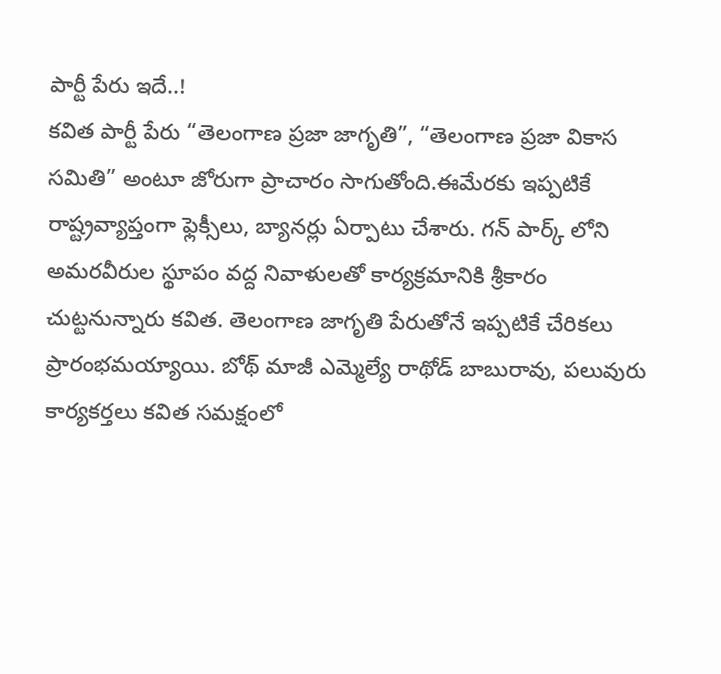పార్టీ పేరు ఇదే..!
కవిత పార్టీ పేరు “తెలంగాణ ప్రజా జాగృతి”, “తెలంగాణ ప్రజా వికాస సమితి” అంటూ జోరుగా ప్రాచారం సాగుతోంది.ఈమేరకు ఇప్పటికే రాష్ట్రవ్యాప్తంగా ఫ్లెక్సీలు, బ్యానర్లు ఏర్పాటు చేశారు. గన్ పార్క్ లోని అమరవీరుల స్థూపం వద్ద నివాళులతో కార్యక్రమానికి శ్రీకారం చుట్టనున్నారు కవిత. తెలంగాణ జాగృతి పేరుతోనే ఇప్పటికే చేరికలు ప్రారంభమయ్యాయి. బోథ్ మాజీ ఎమ్మెల్యే రాథోడ్ బాబురావు, పలువురు కార్యకర్తలు కవిత సమక్షంలో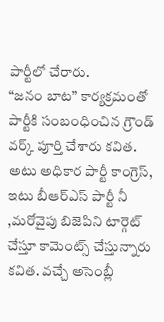పార్టీలో చేరారు.
“జనం బాట” కార్యక్రమంతో పార్టీకి సంబంధించిన గ్రౌండ్ వర్క్ పూర్తి చేశారు కవిత. అటు అధికార పార్టీ కాంగ్రెస్, ఇటు బీఆర్ఎస్ పార్టీ నీ ,మరోవైపు బిజెపిని టార్గెట్ చేస్తూ కామెంట్స్ చేస్తున్నారు కవిత. వచ్చే అసెంబ్లీ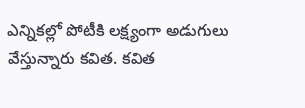ఎన్నికల్లో పోటీకి లక్ష్యంగా అడుగులు వేస్తున్నారు కవిత. కవిత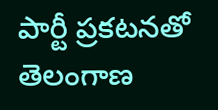పార్టీ ప్రకటనతో తెలంగాణ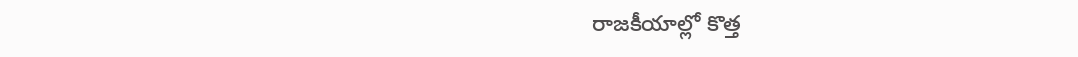రాజకీయాల్లో కొత్త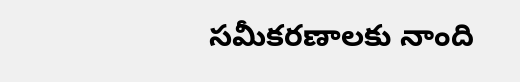సమీకరణాలకు నాంది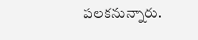పలకనున్నారు.